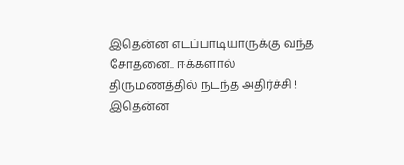இதென்ன எடப்பாடியாருக்கு வந்த சோதனை.. ஈக்களால் திருமணத்தில் நடந்த அதிர்ச்சி !
இதென்ன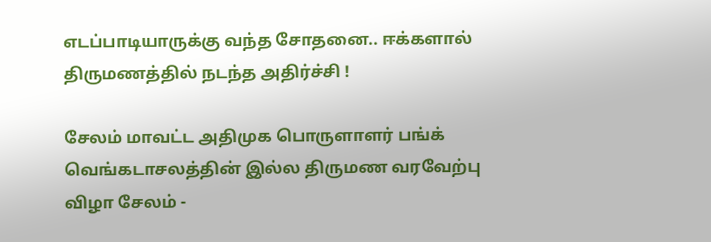எடப்பாடியாருக்கு வந்த சோதனை.. ஈக்களால் திருமணத்தில் நடந்த அதிர்ச்சி !

சேலம் மாவட்ட அதிமுக பொருளாளர் பங்க் வெங்கடாசலத்தின் இல்ல திருமண வரவேற்பு விழா சேலம் -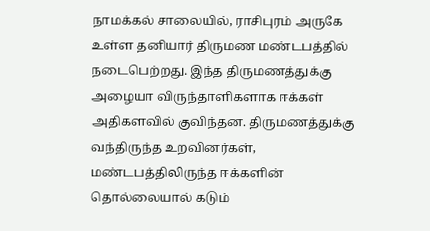நாமக்கல் சாலையில், ராசிபுரம் அருகே உள்ள தனியார் திருமண மண்டபத்தில் நடைபெற்றது. இந்த திருமணத்துக்கு அழையா விருந்தாளிகளாக ஈக்கள் அதிகளவில் குவிந்தன. திருமணத்துக்கு வந்திருந்த உறவினர்கள், மண்டபத்திலிருந்த ஈக்களின் தொல்லையால் கடும்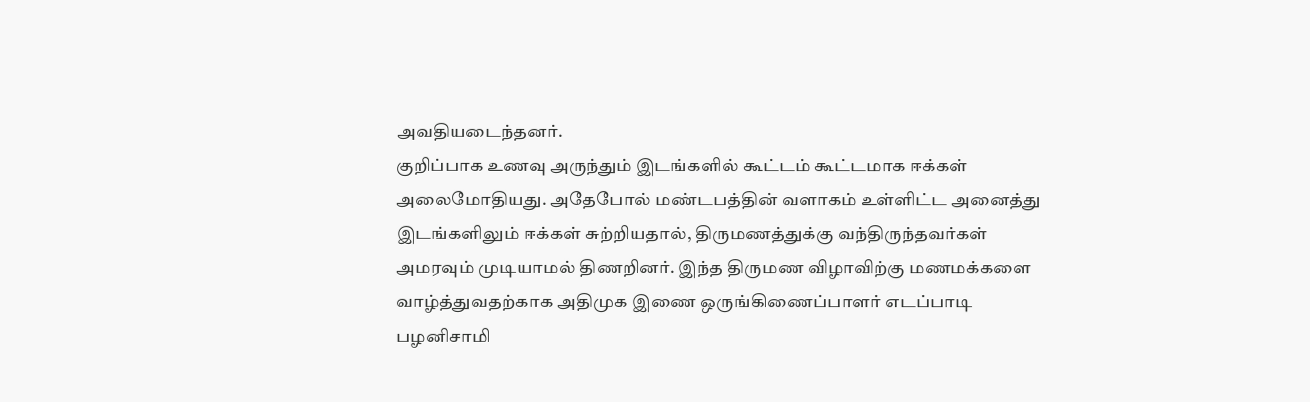அவதியடைந்தனர்.
குறிப்பாக உணவு அருந்தும் இடங்களில் கூட்டம் கூட்டமாக ஈக்கள் அலைமோதியது. அதேபோல் மண்டபத்தின் வளாகம் உள்ளிட்ட அனைத்து இடங்களிலும் ஈக்கள் சுற்றியதால், திருமணத்துக்கு வந்திருந்தவர்கள் அமரவும் முடியாமல் திணறினர். இந்த திருமண விழாவிற்கு மணமக்களை வாழ்த்துவதற்காக அதிமுக இணை ஒருங்கிணைப்பாளர் எடப்பாடி பழனிசாமி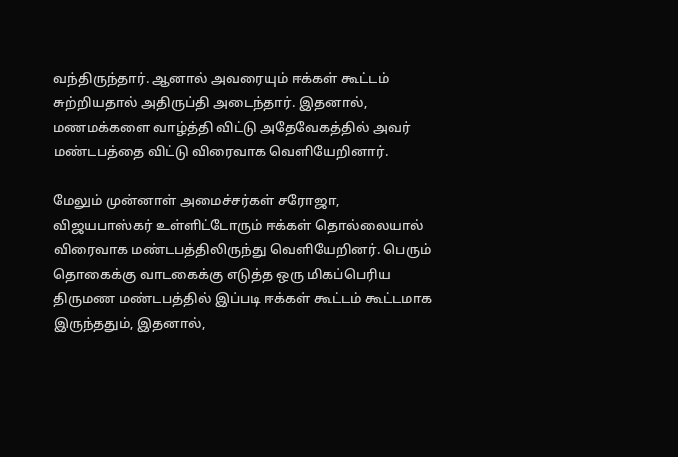வந்திருந்தார். ஆனால் அவரையும் ஈக்கள் கூட்டம் சுற்றியதால் அதிருப்தி அடைந்தார். இதனால், மணமக்களை வாழ்த்தி விட்டு அதேவேகத்தில் அவர் மண்டபத்தை விட்டு விரைவாக வெளியேறினார்.

மேலும் முன்னாள் அமைச்சர்கள் சரோஜா, விஜயபாஸ்கர் உள்ளிட்டோரும் ஈக்கள் தொல்லையால் விரைவாக மண்டபத்திலிருந்து வெளியேறினர். பெரும் தொகைக்கு வாடகைக்கு எடுத்த ஒரு மிகப்பெரிய திருமண மண்டபத்தில் இப்படி ஈக்கள் கூட்டம் கூட்டமாக இருந்ததும், இதனால்,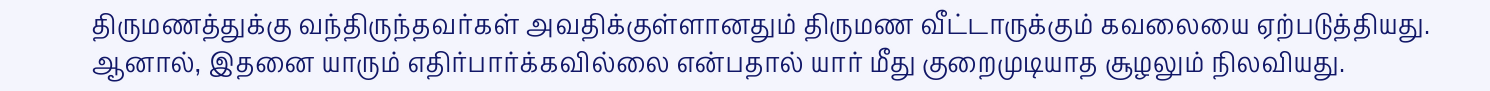திருமணத்துக்கு வந்திருந்தவர்கள் அவதிக்குள்ளானதும் திருமண வீட்டாருக்கும் கவலையை ஏற்படுத்தியது.
ஆனால், இதனை யாரும் எதிர்பார்க்கவில்லை என்பதால் யார் மீது குறைமுடியாத சூழலும் நிலவியது.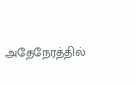அதேநேரத்தில்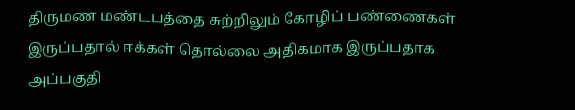திருமண மண்டபத்தை சுற்றிலும் கோழிப் பண்ணைகள் இருப்பதால் ஈக்கள் தொல்லை அதிகமாக இருப்பதாக அப்பகுதி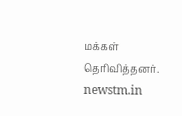மக்கள் தெரிவித்தனர்.
newstm.in